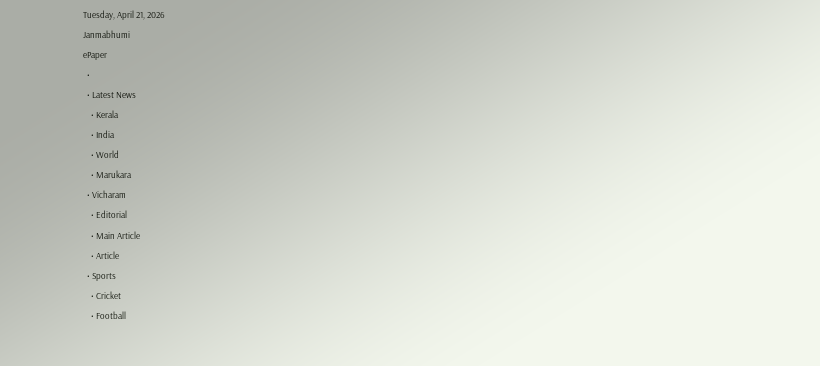Tuesday, April 21, 2026
Janmabhumi
ePaper
  •
  • Latest News
    • Kerala
    • India
    • World
    • Marukara
  • Vicharam
    • Editorial
    • Main Article
    • Article
  • Sports
    • Cricket
    • Football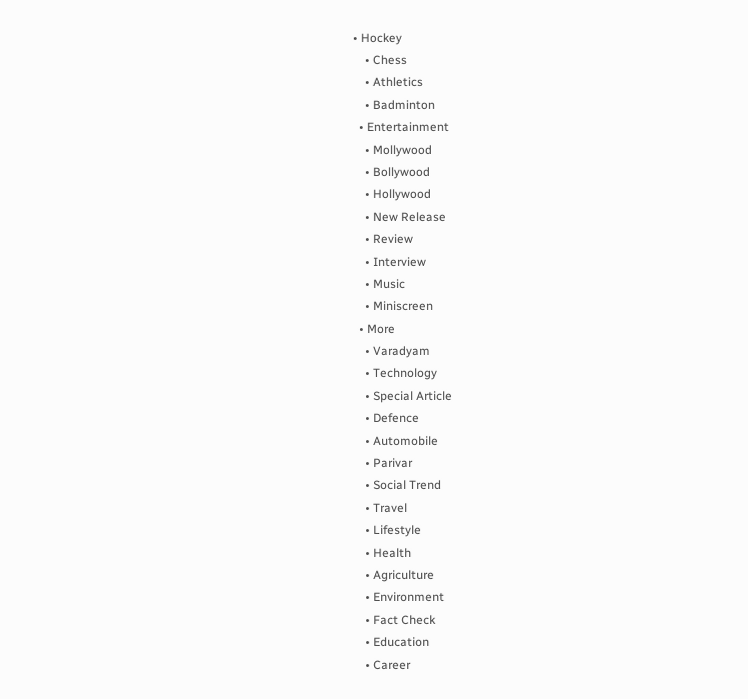• Hockey
    • Chess
    • Athletics
    • Badminton
  • Entertainment
    • Mollywood
    • Bollywood
    • Hollywood
    • New Release
    • Review
    • Interview
    • Music
    • Miniscreen
  • More
    • Varadyam
    • Technology
    • Special Article
    • Defence
    • Automobile
    • Parivar
    • Social Trend
    • Travel
    • Lifestyle
    • Health
    • Agriculture
    • Environment
    • Fact Check
    • Education
    • Career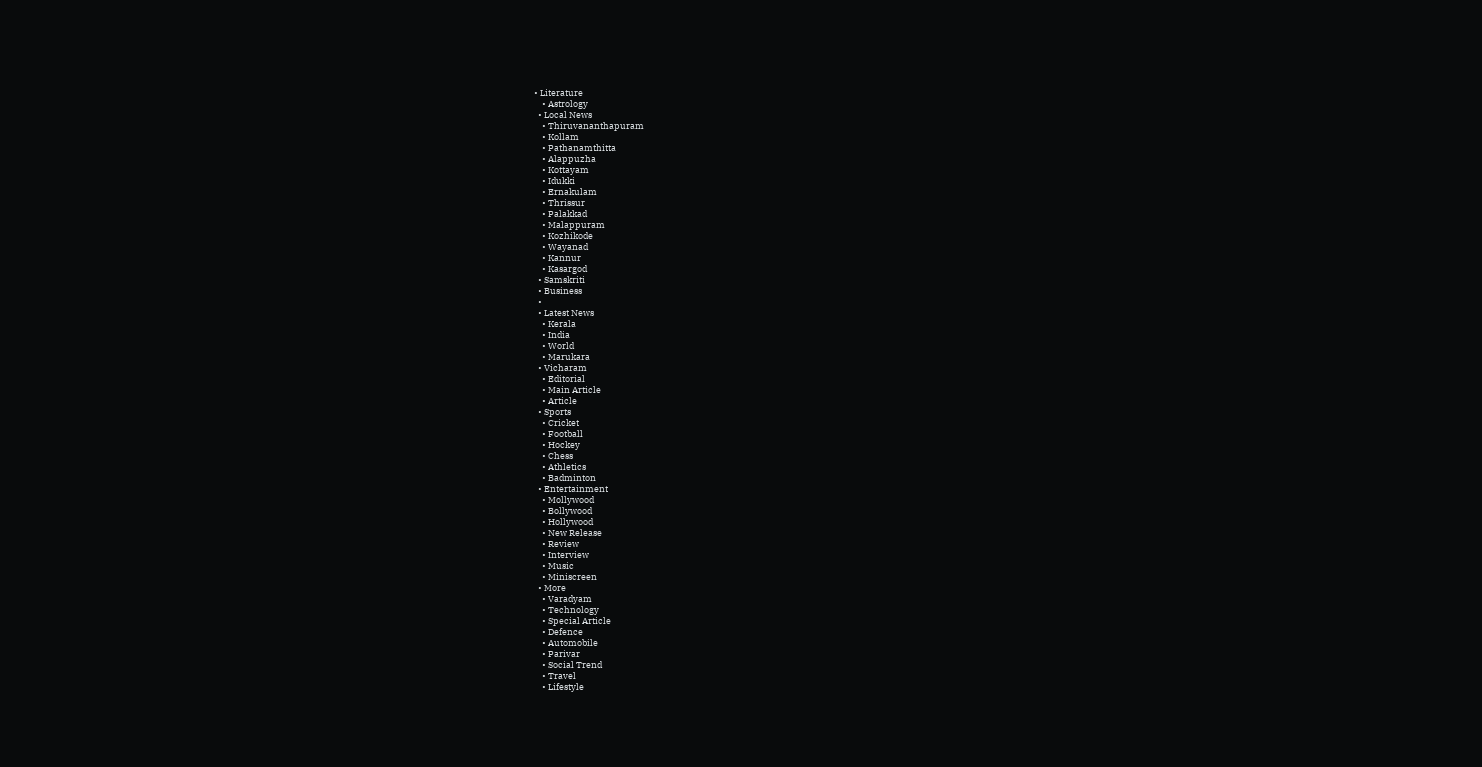• Literature
    • Astrology
  • Local News
    • Thiruvananthapuram
    • Kollam
    • Pathanamthitta
    • Alappuzha
    • Kottayam
    • Idukki
    • Ernakulam
    • Thrissur
    • Palakkad
    • Malappuram
    • Kozhikode
    • Wayanad
    • Kannur
    • Kasargod
  • Samskriti
  • Business
  •
  • Latest News
    • Kerala
    • India
    • World
    • Marukara
  • Vicharam
    • Editorial
    • Main Article
    • Article
  • Sports
    • Cricket
    • Football
    • Hockey
    • Chess
    • Athletics
    • Badminton
  • Entertainment
    • Mollywood
    • Bollywood
    • Hollywood
    • New Release
    • Review
    • Interview
    • Music
    • Miniscreen
  • More
    • Varadyam
    • Technology
    • Special Article
    • Defence
    • Automobile
    • Parivar
    • Social Trend
    • Travel
    • Lifestyle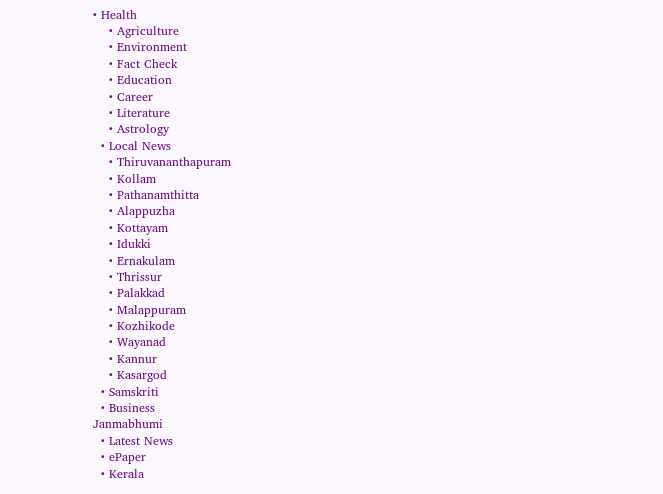• Health
    • Agriculture
    • Environment
    • Fact Check
    • Education
    • Career
    • Literature
    • Astrology
  • Local News
    • Thiruvananthapuram
    • Kollam
    • Pathanamthitta
    • Alappuzha
    • Kottayam
    • Idukki
    • Ernakulam
    • Thrissur
    • Palakkad
    • Malappuram
    • Kozhikode
    • Wayanad
    • Kannur
    • Kasargod
  • Samskriti
  • Business
Janmabhumi
  • Latest News
  • ePaper
  • Kerala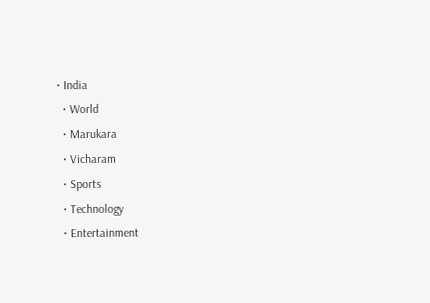• India
  • World
  • Marukara
  • Vicharam
  • Sports
  • Technology
  • Entertainment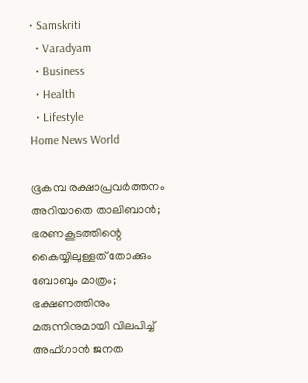• Samskriti
  • Varadyam
  • Business
  • Health
  • Lifestyle
Home News World

ഭൂകമ്പ രക്ഷാപ്രവര്‍ത്തനം അറിയാതെ താലിബാന്‍; ഭരണകൂടത്തിന്റെ കൈയ്യിലുള്ളത് തോക്കും ബോബും മാത്രം; ഭക്ഷണത്തിനും മരുന്നിനുമായി വിലപിച്ച് അഫ്ഗാന്‍ ജനത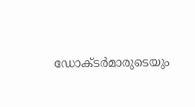ഡോക്ടര്‍മാരുടെയും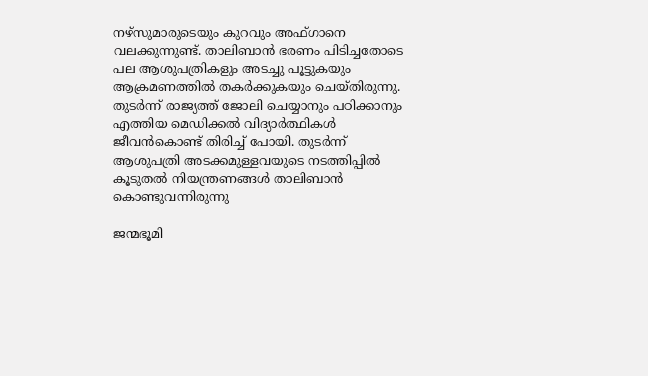നഴ്‌സുമാരുടെയും കുറവും അഫ്ഗാനെ വലക്കുന്നുണ്ട്. താലിബാന്‍ ഭരണം പിടിച്ചതോടെ പല ആശുപത്രികളും അടച്ചു പൂട്ടുകയും ആക്രമണത്തില്‍ തകര്‍ക്കുകയും ചെയ്തിരുന്നു. തുടര്‍ന്ന് രാജ്യത്ത് ജോലി ചെയ്യാനും പഠിക്കാനും എത്തിയ മെഡിക്കല്‍ വിദ്യാര്‍ത്ഥികള്‍ ജീവന്‍കൊണ്ട് തിരിച്ച് പോയി. തുടര്‍ന്ന് ആശുപത്രി അടക്കമുള്ളവയുടെ നടത്തിപ്പില്‍ കൂടുതല്‍ നിയന്ത്രണങ്ങള്‍ താലിബാന്‍ കൊണ്ടുവന്നിരുന്നു

ജന്മഭൂമി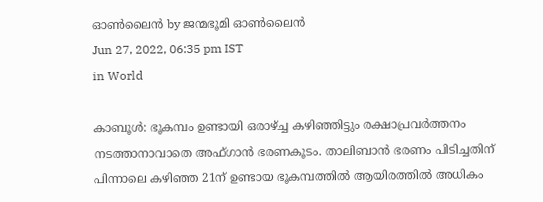ഓണ്‍ലൈന്‍ by ജന്മഭൂമി ഓണ്‍ലൈന്‍
Jun 27, 2022, 06:35 pm IST
in World

കാബൂള്‍: ഭൂകമ്പം ഉണ്ടായി ഒരാഴ്‌ച്ച കഴിഞ്ഞിട്ടും രക്ഷാപ്രവര്‍ത്തനം നടത്താനാവാതെ അഫ്ഗാന്‍ ഭരണകൂടം. താലിബാന്‍ ഭരണം പിടിച്ചതിന് പിന്നാലെ കഴിഞ്ഞ 21ന് ഉണ്ടായ ഭൂകമ്പത്തില്‍ ആയിരത്തില്‍ അധികം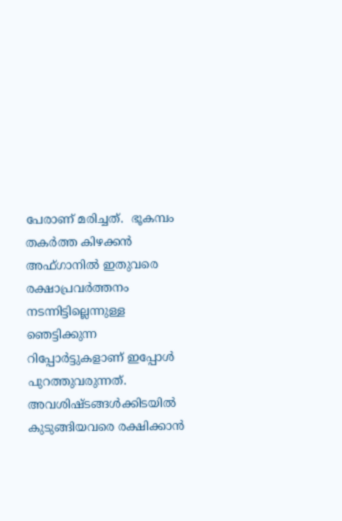പേരാണ് മരിച്ചത്.  ഭൂകമ്പം തകര്‍ത്ത കിഴക്കന്‍ അഫ്ഗാനില്‍ ഇതുവരെ രക്ഷാപ്രവര്‍ത്തനം നടന്നിട്ടില്ലെന്നുള്ള ഞെട്ടിക്കുന്ന റിപ്പോര്‍ട്ടുകളാണ് ഇപ്പോള്‍ പുറത്തുവരുന്നത്.  അവശിഷ്ടങ്ങള്‍ക്കിടയില്‍ കുടുങ്ങിയവരെ രക്ഷിക്കാന്‍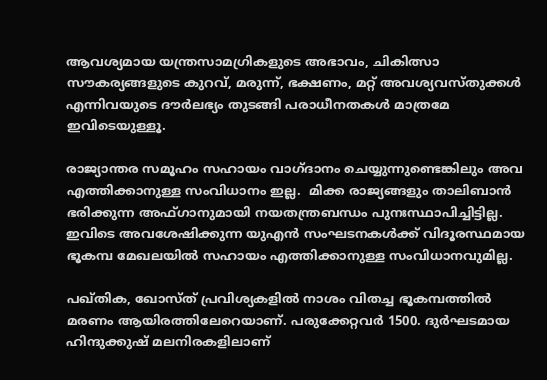ആവശ്യമായ യന്ത്രസാമഗ്രികളുടെ അഭാവം, ചികിത്സാ സൗകര്യങ്ങളുടെ കുറവ്, മരുന്ന്, ഭക്ഷണം, മറ്റ് അവശ്യവസ്തുക്കള്‍ എന്നിവയുടെ ദൗര്‍ലഭ്യം തുടങ്ങി പരാധീനതകള്‍ മാത്രമേ ഇവിടെയുള്ളൂ.

രാജ്യാന്തര സമൂഹം സഹായം വാഗ്ദാനം ചെയ്യുന്നുണ്ടെങ്കിലും അവ എത്തിക്കാനുള്ള സംവിധാനം ഇല്ല.  മിക്ക രാജ്യങ്ങളും താലിബാന്‍ ഭരിക്കുന്ന അഫ്ഗാനുമായി നയതന്ത്രബന്ധം പുനഃസ്ഥാപിച്ചിട്ടില്ല. ഇവിടെ അവശേഷിക്കുന്ന യുഎന്‍ സംഘടനകള്‍ക്ക് വിദൂരസ്ഥമായ ഭൂകമ്പ മേഖലയില്‍ സഹായം എത്തിക്കാനുള്ള സംവിധാനവുമില്ല.

പഖ്തിക, ഖോസ്ത് പ്രവിശ്യകളില്‍ നാശം വിതച്ച ഭൂകമ്പത്തില്‍ മരണം ആയിരത്തിലേറെയാണ്. പരുക്കേറ്റവര്‍ 1500. ദുര്‍ഘടമായ ഹിന്ദുക്കുഷ് മലനിരകളിലാണ്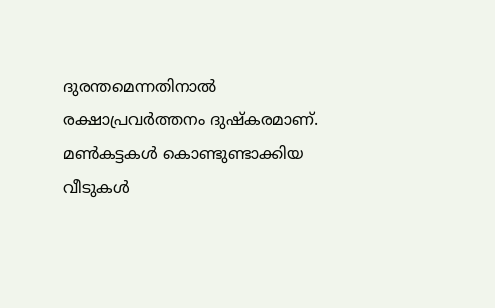ദുരന്തമെന്നതിനാല്‍ രക്ഷാപ്രവര്‍ത്തനം ദുഷ്‌കരമാണ്. മണ്‍കട്ടകള്‍ കൊണ്ടുണ്ടാക്കിയ വീടുകള്‍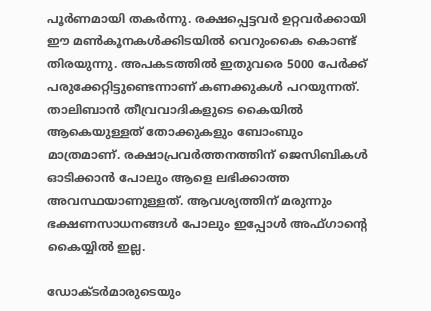പൂര്‍ണമായി തകര്‍ന്നു. രക്ഷപ്പെട്ടവര്‍ ഉറ്റവര്‍ക്കായി ഈ മണ്‍കൂനകള്‍ക്കിടയില്‍ വെറുംകൈ കൊണ്ട് തിരയുന്നു. അപകടത്തില്‍ ഇതുവരെ 5000 പേര്‍ക്ക് പരുക്കേറ്റിട്ടുണ്ടെന്നാണ് കണക്കുകള്‍ പറയുന്നത്. താലിബാന്‍ തീവ്രവാദികളുടെ കൈയില്‍ ആകെയുള്ളത് തോക്കുകളും ബോംബും മാത്രമാണ്. രക്ഷാപ്രവര്‍ത്തനത്തിന് ജെസിബികള്‍ ഓടിക്കാന്‍ പോലും ആളെ ലഭിക്കാത്ത അവസ്ഥയാണുള്ളത്. ആവശ്യത്തിന് മരുന്നും ഭക്ഷണസാധനങ്ങള്‍ പോലും ഇപ്പോള്‍ അഫ്ഗാന്റെ കൈയ്യില്‍ ഇല്ല.

ഡോക്ടര്‍മാരുടെയും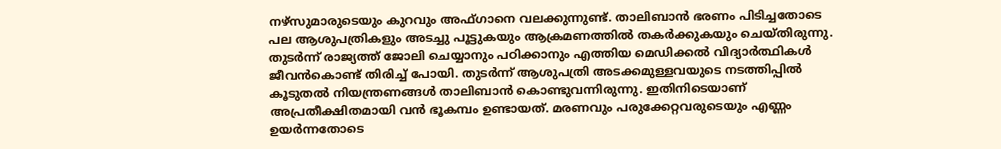നഴ്‌സുമാരുടെയും കുറവും അഫ്ഗാനെ വലക്കുന്നുണ്ട്. താലിബാന്‍ ഭരണം പിടിച്ചതോടെ പല ആശുപത്രികളും അടച്ചു പൂട്ടുകയും ആക്രമണത്തില്‍ തകര്‍ക്കുകയും ചെയ്തിരുന്നു. തുടര്‍ന്ന് രാജ്യത്ത് ജോലി ചെയ്യാനും പഠിക്കാനും എത്തിയ മെഡിക്കല്‍ വിദ്യാര്‍ത്ഥികള്‍ ജീവന്‍കൊണ്ട് തിരിച്ച് പോയി. തുടര്‍ന്ന് ആശുപത്രി അടക്കമുള്ളവയുടെ നടത്തിപ്പില്‍ കൂടുതല്‍ നിയന്ത്രണങ്ങള്‍ താലിബാന്‍ കൊണ്ടുവന്നിരുന്നു. ഇതിനിടെയാണ് അപ്രതീക്ഷിതമായി വന്‍ ഭൂകമ്പം ഉണ്ടായത്. മരണവും പരുക്കേറ്റവരുടെയും എണ്ണം ഉയര്‍ന്നതോടെ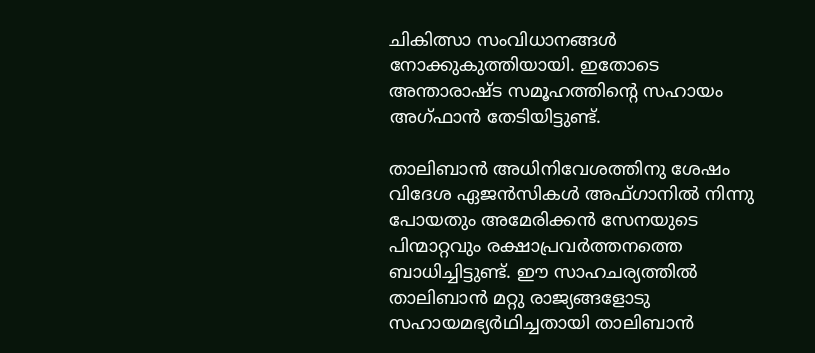ചികിത്സാ സംവിധാനങ്ങള്‍ നോക്കുകുത്തിയായി. ഇതോടെ അന്താരാഷ്ട സമൂഹത്തിന്റെ സഹായം അഗ്ഫാന്‍ തേടിയിട്ടുണ്ട്.

താലിബാന്‍ അധിനിവേശത്തിനു ശേഷം വിദേശ ഏജന്‍സികള്‍ അഫ്ഗാനില്‍ നിന്നു  പോയതും അമേരിക്കന്‍ സേനയുടെ പിന്മാറ്റവും രക്ഷാപ്രവര്‍ത്തനത്തെ ബാധിച്ചിട്ടുണ്ട്. ഈ സാഹചര്യത്തില്‍ താലിബാന്‍ മറ്റു രാജ്യങ്ങളോടു സഹായമഭ്യര്‍ഥിച്ചതായി താലിബാന്‍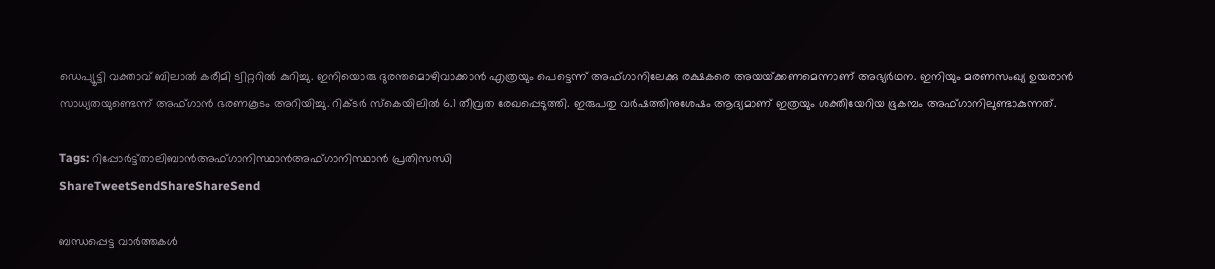ഡെപ്യൂട്ടി വക്താവ് ബിലാല്‍ കരീമി ട്വിറ്ററില്‍ കുറിച്ചു. ഇനിയൊരു ദുരന്തമൊഴിവാക്കാന്‍ എത്രയും പെട്ടെന്ന് അഫ്ഗാനിലേക്കു രക്ഷകരെ അയയ്‌ക്കണമെന്നാണ് അഭ്യര്‍ഥന. ഇനിയും മരണസംഖ്യ ഉയരാന്‍ സാധ്യതയുണ്ടെന്ന് അഫ്ഗാന്‍ ഭരണകൂടം അറിയിച്ചു. റിക്ടര്‍ സ്‌കെയിലില്‍ 6.1 തീവ്രത രേഖപ്പെടുത്തി. ഇരുപതു വര്‍ഷത്തിനുശേഷം ആദ്യമാണ് ഇത്രയും ശക്തിയേറിയ ഭൂകമ്പം അഫ്ഗാനിലുണ്ടാകുന്നത്.

Tags: റിപ്പോര്‍ട്ട്താലിബാന്‍അഫ്ഗാനിസ്ഥാന്‍അഫ്ഗാനിസ്ഥാന്‍ പ്രതിസന്ധി
ShareTweetSendShareShareSend

ബന്ധപ്പെട്ട വാര്‍ത്തകള്‍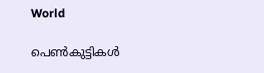World

പെണ്‍കുട്ടികള്‍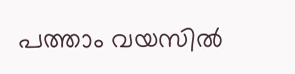പത്താം വയസില്‍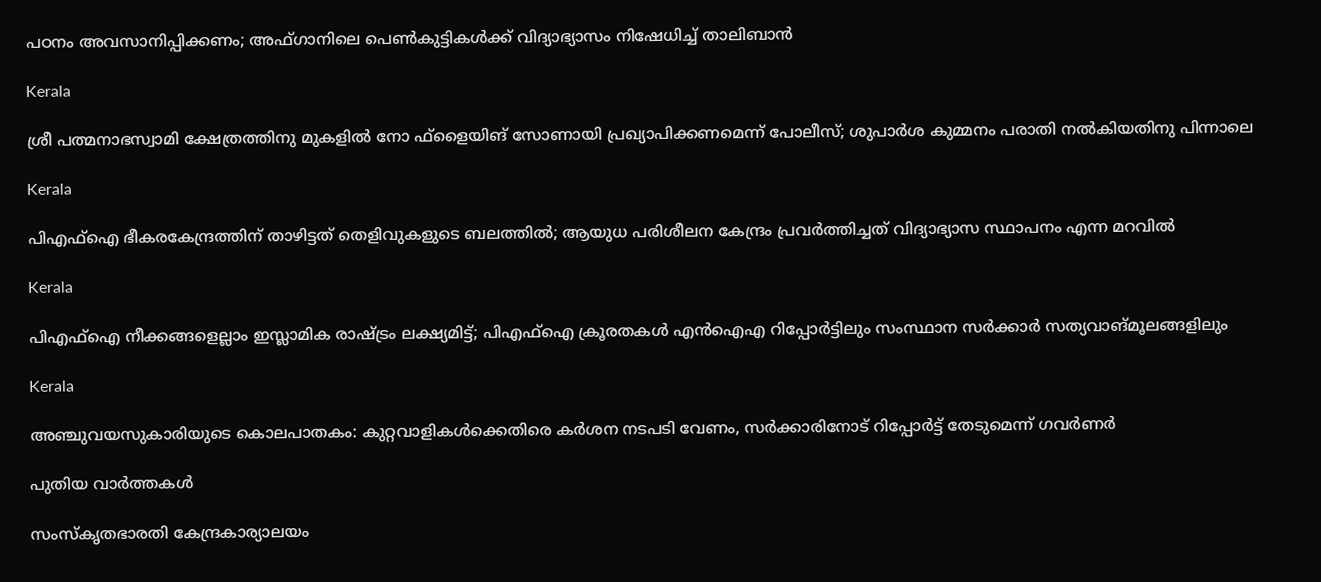പഠനം അവസാനിപ്പിക്കണം; അഫ്ഗാനിലെ പെണ്‍കുട്ടികള്‍ക്ക് വിദ്യാഭ്യാസം നിഷേധിച്ച് താലിബാന്‍

Kerala

ശ്രീ പത്മനാഭസ്വാമി ക്ഷേത്രത്തിനു മുകളില്‍ നോ ഫ്‌ളൈയിങ് സോണായി പ്രഖ്യാപിക്കണമെന്ന് പോലീസ്; ശുപാര്‍ശ കുമ്മനം പരാതി നല്‍കിയതിനു പിന്നാലെ

Kerala

പിഎഫ്‌ഐ ഭീകരകേന്ദ്രത്തിന് താഴിട്ടത് തെളിവുകളുടെ ബലത്തില്‍; ആയുധ പരിശീലന കേന്ദ്രം പ്രവര്‍ത്തിച്ചത് വിദ്യാഭ്യാസ സ്ഥാപനം എന്ന മറവില്‍

Kerala

പിഎഫ്‌ഐ നീക്കങ്ങളെല്ലാം ഇസ്ലാമിക രാഷ്‌ട്രം ലക്ഷ്യമിട്ട്; പിഎഫ്‌ഐ ക്രൂരതകള്‍ എന്‍ഐഎ റിപ്പോര്‍ട്ടിലും സംസ്ഥാന സര്‍ക്കാര്‍ സത്യവാങ്മൂലങ്ങളിലും

Kerala

അഞ്ചുവയസുകാരിയുടെ കൊലപാതകം: കുറ്റവാളികൾക്കെതിരെ കർശന നടപടി വേണം, സര്‍ക്കാരിനോട് റിപ്പോര്‍ട്ട് തേടുമെന്ന് ഗവര്‍ണര്‍

പുതിയ വാര്‍ത്തകള്‍

സംസ്‌കൃതഭാരതി കേന്ദ്രകാര്യാലയം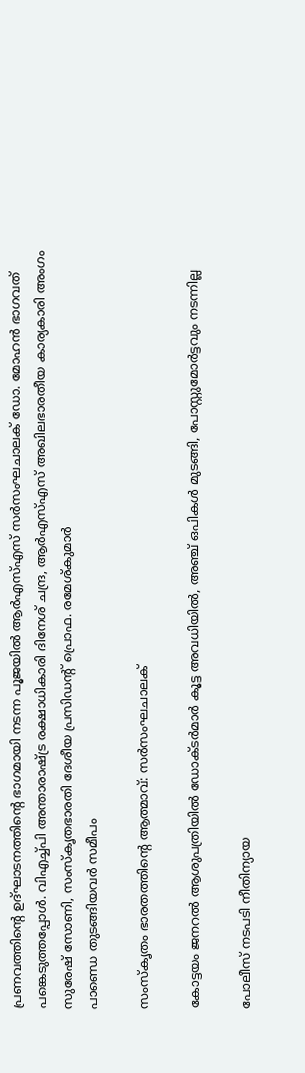പ്രണവത്തിന്റെ ഉദ്ഘാടനത്തിന്റെ ഭാഗമായി നടന്ന പൂജയില്‍ ആര്‍എസ്എസ് സര്‍സംഘചാലക് ഡോ. മോഹന്‍ ഭാഗവത് പങ്കെടുത്തപ്പോള്‍. വിഎച്ച്പി അന്താരാഷ്ട്ര രക്ഷാധികാരി ദിനേശ് ചന്ദ്ര, ആര്‍എസ്എസ് അഖിലഭാരതീയ കാര്യകാരി അംഗം സുരേഷ് സോണി, സംസ്‌കൃതഭാരതി ദേശീയ പ്രസിഡന്റ് പ്രൊഫ. രമേശ്കുമാര്‍
പാണ്ഡെ തുടങ്ങിയവര്‍ സമീപം

സംസ്‌കൃതം ഭാരതത്തിന്റെ ആത്മാവ്: സര്‍സംഘചാലക്

കോട്ടയം ജനറല്‍ ആശുപത്രിയില്‍ ഡോക്ടര്‍മാര്‍ കൂട്ട അവധിയില്‍, അഞ്ച് ഒപികൾ മുടങ്ങി, പോസ്റ്റുമോർട്ടവും നടന്നില്ല

പോലീസ് നടപടി നീതിന്യായ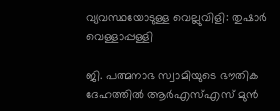വ്യവസ്ഥയോടുള്ള വെല്ലുവിളി: തുഷാര്‍ വെള്ളാപ്പള്ളി

ജി. പത്മനാഭ സ്വാമിയുടെ ഭൗതിക ദേഹത്തില്‍ ആര്‍എസ്എസ് മുന്‍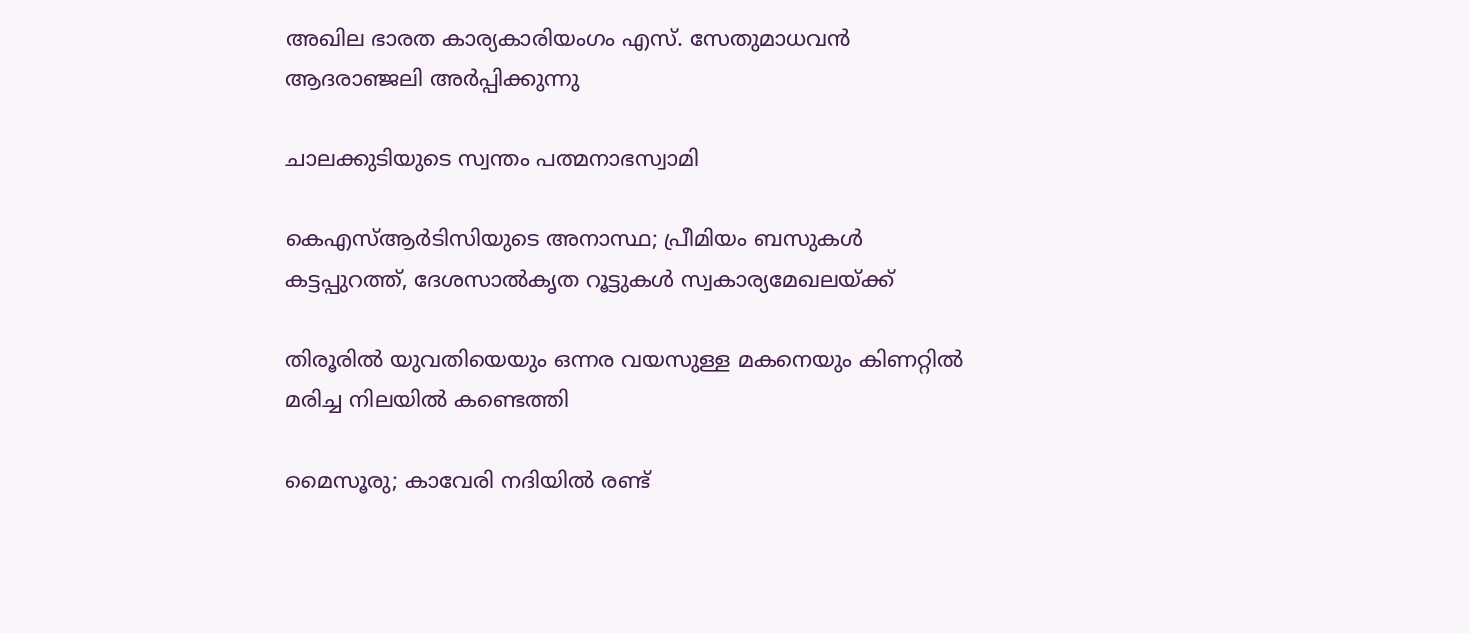അഖില ഭാരത കാര്യകാരിയംഗം എസ്. സേതുമാധവന്‍ ആദരാഞ്ജലി അര്‍പ്പിക്കുന്നു

ചാലക്കുടിയുടെ സ്വന്തം പത്മനാഭസ്വാമി

കെഎസ്ആര്‍ടിസിയുടെ അനാസ്ഥ; പ്രീമിയം ബസുകള്‍ കട്ടപ്പുറത്ത്, ദേശസാല്‍കൃത റൂട്ടുകള്‍ സ്വകാര്യമേഖലയ്‌ക്ക്

തിരൂരിൽ യുവതിയെയും ഒന്നര വയസുള്ള മകനെയും കിണറ്റിൽ മരിച്ച നിലയിൽ കണ്ടെത്തി

മൈസൂരു; കാവേരി നദിയിൽ രണ്ട്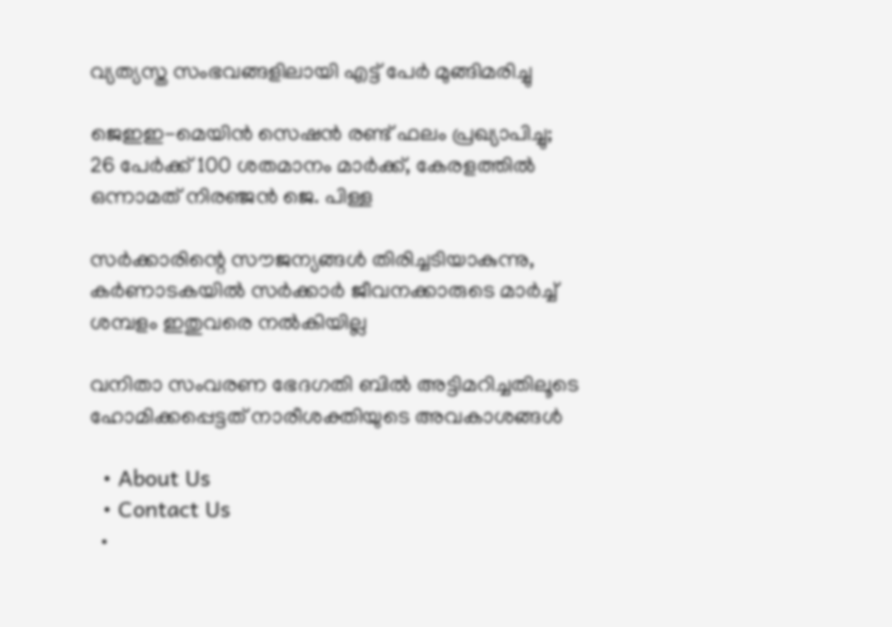വ്യത്യസ്ത സംഭവങ്ങളിലായി എട്ട് പേർ മുങ്ങിമരിച്ചു

ജെഇഇ-മെയിൻ സെഷൻ രണ്ട് ഫലം പ്രഖ്യാപിച്ചു; 26 പേർക്ക് 100 ശതമാനം മാർക്ക്, കേരളത്തിൽ ഒന്നാമത് നിരഞ്ജന്‍ ജെ. പിള്ള

സർക്കാരിന്റെ സൗജന്യങ്ങൾ തിരിച്ചടിയാകുന്നു, കർണാടകയിൽ സർക്കാർ ജീവനക്കാരുടെ മാർച്ച് ശമ്പളം ഇതുവരെ നൽകിയില്ല

വനിതാ സംവരണ ഭേദഗതി ബില്‍ അട്ടിമറിച്ചതിലൂടെ ഹോമിക്കപ്പെട്ടത് നാരീശക്തിയുടെ അവകാശങ്ങള്‍

  • About Us
  • Contact Us
  •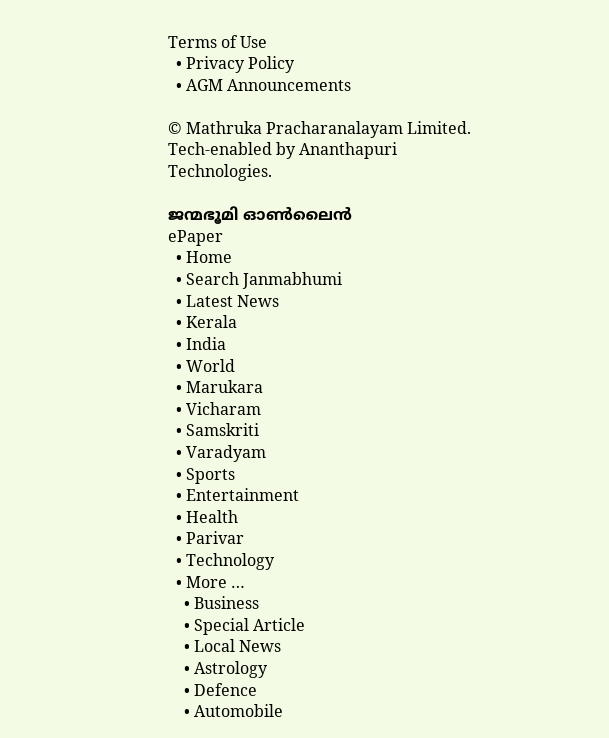Terms of Use
  • Privacy Policy
  • AGM Announcements

© Mathruka Pracharanalayam Limited.
Tech-enabled by Ananthapuri Technologies.

ജന്മഭൂമി ഓണ്‍ലൈന്‍
ePaper
  • Home
  • Search Janmabhumi
  • Latest News
  • Kerala
  • India
  • World
  • Marukara
  • Vicharam
  • Samskriti
  • Varadyam
  • Sports
  • Entertainment
  • Health
  • Parivar
  • Technology
  • More …
    • Business
    • Special Article
    • Local News
    • Astrology
    • Defence
    • Automobile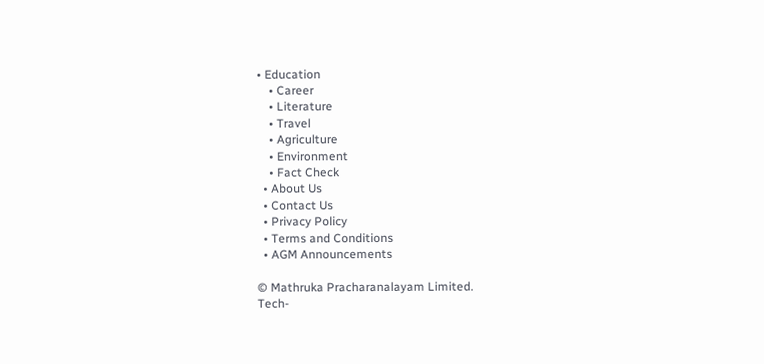• Education
    • Career
    • Literature
    • Travel
    • Agriculture
    • Environment
    • Fact Check
  • About Us
  • Contact Us
  • Privacy Policy
  • Terms and Conditions
  • AGM Announcements

© Mathruka Pracharanalayam Limited.
Tech-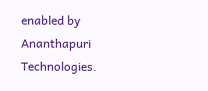enabled by Ananthapuri Technologies.